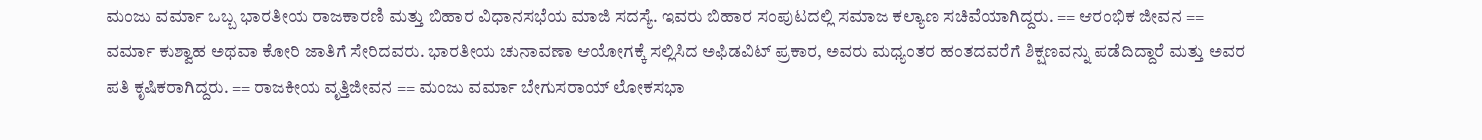ಮಂಜು ವರ್ಮಾ ಒಬ್ಬ ಭಾರತೀಯ ರಾಜಕಾರಣಿ ಮತ್ತು ಬಿಹಾರ ವಿಧಾನಸಭೆಯ ಮಾಜಿ ಸದಸ್ಯೆ. ಇವರು ಬಿಹಾರ ಸಂಪುಟದಲ್ಲಿ ಸಮಾಜ ಕಲ್ಯಾಣ ಸಚಿವೆಯಾಗಿದ್ದರು. == ಆರಂಭಿಕ ಜೀವನ == ವರ್ಮಾ ಕುಶ್ವಾಹ ಅಥವಾ ಕೋರಿ ಜಾತಿಗೆ ಸೇರಿದವರು. ಭಾರತೀಯ ಚುನಾವಣಾ ಆಯೋಗಕ್ಕೆ ಸಲ್ಲಿಸಿದ ಅಫಿಡವಿಟ್ ಪ್ರಕಾರ, ಅವರು ಮಧ್ಯಂತರ ಹಂತದವರೆಗೆ ಶಿಕ್ಷಣವನ್ನು ಪಡೆದಿದ್ದಾರೆ ಮತ್ತು ಅವರ ಪತಿ ಕೃಷಿಕರಾಗಿದ್ದರು. == ರಾಜಕೀಯ ವೃತ್ತಿಜೀವನ == ಮಂಜು ವರ್ಮಾ ಬೇಗುಸರಾಯ್ ಲೋಕಸಭಾ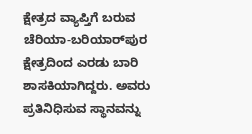ಕ್ಷೇತ್ರದ ವ್ಯಾಪ್ತಿಗೆ ಬರುವ ಚೆರಿಯಾ-ಬರಿಯಾರ್‌ಪುರ ಕ್ಷೇತ್ರದಿಂದ ಎರಡು ಬಾರಿ ಶಾಸಕಿಯಾಗಿದ್ದರು. ಅವರು ಪ್ರತಿನಿಧಿಸುವ ಸ್ಥಾನವನ್ನು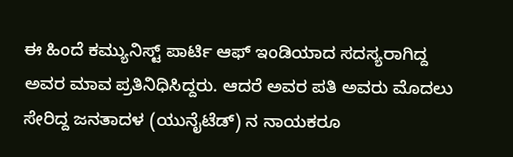ಈ ಹಿಂದೆ ಕಮ್ಯುನಿಸ್ಟ್ ಪಾರ್ಟಿ ಆಫ್ ಇಂಡಿಯಾದ ಸದಸ್ಯರಾಗಿದ್ದ ಅವರ ಮಾವ ಪ್ರತಿನಿಧಿಸಿದ್ದರು. ಆದರೆ ಅವರ ಪತಿ ಅವರು ಮೊದಲು ಸೇರಿದ್ದ ಜನತಾದಳ (ಯುನೈಟೆಡ್) ನ ನಾಯಕರೂ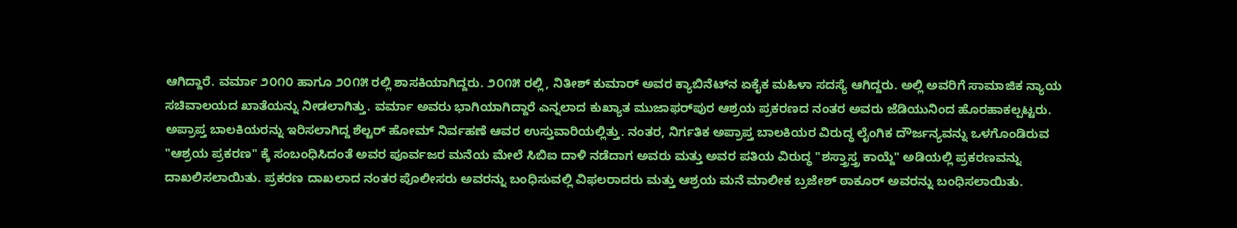ಆಗಿದ್ದಾರೆ. ವರ್ಮಾ ೨೦೧೦ ಹಾಗೂ ೨೦೧೫ ರಲ್ಲಿ ಶಾಸಕಿಯಾಗಿದ್ದರು. ೨೦೧೫ ರಲ್ಲಿ, ನಿತೀಶ್ ಕುಮಾರ್ ಅವರ ಕ್ಯಾಬಿನೆಟ್‌ನ ಏಕೈಕ ಮಹಿಳಾ ಸದಸ್ಯೆ ಆಗಿದ್ದರು. ಅಲ್ಲಿ ಅವರಿಗೆ ಸಾಮಾಜಿಕ ನ್ಯಾಯ ಸಚಿವಾಲಯದ ಖಾತೆಯನ್ನು ನೀಡಲಾಗಿತ್ತು. ವರ್ಮಾ ಅವರು ಭಾಗಿಯಾಗಿದ್ದಾರೆ ಎನ್ನಲಾದ ಕುಖ್ಯಾತ ಮುಜಾಫರ್‌ಪುರ ಆಶ್ರಯ ಪ್ರಕರಣದ ನಂತರ ಅವರು ಜೆಡಿಯುನಿಂದ ಹೊರಹಾಕಲ್ಪಟ್ಟರು. ಅಪ್ರಾಪ್ತ ಬಾಲಕಿಯರನ್ನು ಇರಿಸಲಾಗಿದ್ದ ಶೆಲ್ಟರ್ ಹೋಮ್ ನಿರ್ವಹಣೆ ಆವರ ಉಸ್ತುವಾರಿಯಲ್ಲಿತ್ತು. ನಂತರ, ನಿರ್ಗತಿಕ ಅಪ್ರಾಪ್ತ ಬಾಲಕಿಯರ ವಿರುದ್ಧ ಲೈಂಗಿಕ ದೌರ್ಜನ್ಯವನ್ನು ಒಳಗೊಂಡಿರುವ "ಆಶ್ರಯ ಪ್ರಕರಣ" ಕ್ಕೆ ಸಂಬಂಧಿಸಿದಂತೆ ಅವರ ಪೂರ್ವಜರ ಮನೆಯ ಮೇಲೆ ಸಿಬಿಐ ದಾಳಿ ನಡೆದಾಗ ಅವರು ಮತ್ತು ಅವರ ಪತಿಯ ವಿರುದ್ಧ "ಶಸ್ತ್ರಾಸ್ತ್ರ ಕಾಯ್ದೆ" ಅಡಿಯಲ್ಲಿ ಪ್ರಕರಣವನ್ನು ದಾಖಲಿಸಲಾಯಿತು. ಪ್ರಕರಣ ದಾಖಲಾದ ನಂತರ ಪೊಲೀಸರು ಅವರನ್ನು ಬಂಧಿಸುವಲ್ಲಿ ವಿಫಲರಾದರು ಮತ್ತು ಆಶ್ರಯ ಮನೆ ಮಾಲೀಕ ಬ್ರಜೇಶ್ ಠಾಕೂರ್ ಅವರನ್ನು ಬಂಧಿಸಲಾಯಿತು.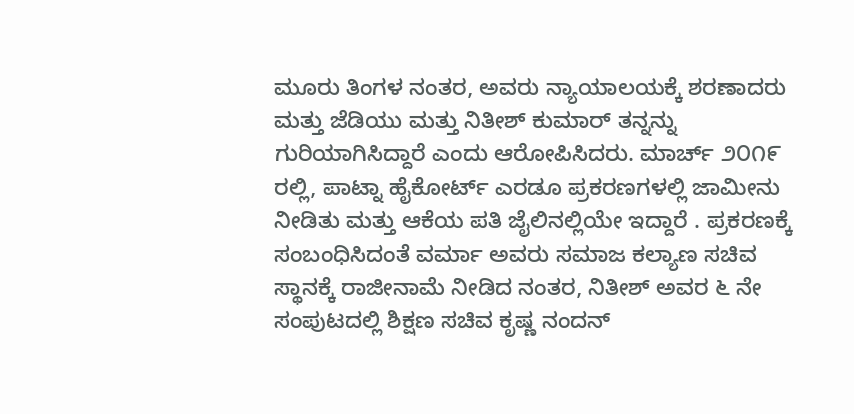ಮೂರು ತಿಂಗಳ ನಂತರ, ಅವರು ನ್ಯಾಯಾಲಯಕ್ಕೆ ಶರಣಾದರು ಮತ್ತು ಜೆಡಿಯು ಮತ್ತು ನಿತೀಶ್ ಕುಮಾರ್ ತನ್ನನ್ನು ಗುರಿಯಾಗಿಸಿದ್ದಾರೆ ಎಂದು ಆರೋಪಿಸಿದರು. ಮಾರ್ಚ್ ೨೦೧೯ ರಲ್ಲಿ, ಪಾಟ್ನಾ ಹೈಕೋರ್ಟ್ ಎರಡೂ ಪ್ರಕರಣಗಳಲ್ಲಿ ಜಾಮೀನು ನೀಡಿತು ಮತ್ತು ಆಕೆಯ ಪತಿ ಜೈಲಿನಲ್ಲಿಯೇ ಇದ್ದಾರೆ . ಪ್ರಕರಣಕ್ಕೆ ಸಂಬಂಧಿಸಿದಂತೆ ವರ್ಮಾ ಅವರು ಸಮಾಜ ಕಲ್ಯಾಣ ಸಚಿವ ಸ್ಥಾನಕ್ಕೆ ರಾಜೀನಾಮೆ ನೀಡಿದ ನಂತರ, ನಿತೀಶ್ ಅವರ ೬ ನೇ ಸಂಪುಟದಲ್ಲಿ ಶಿಕ್ಷಣ ಸಚಿವ ಕೃಷ್ಣ ನಂದನ್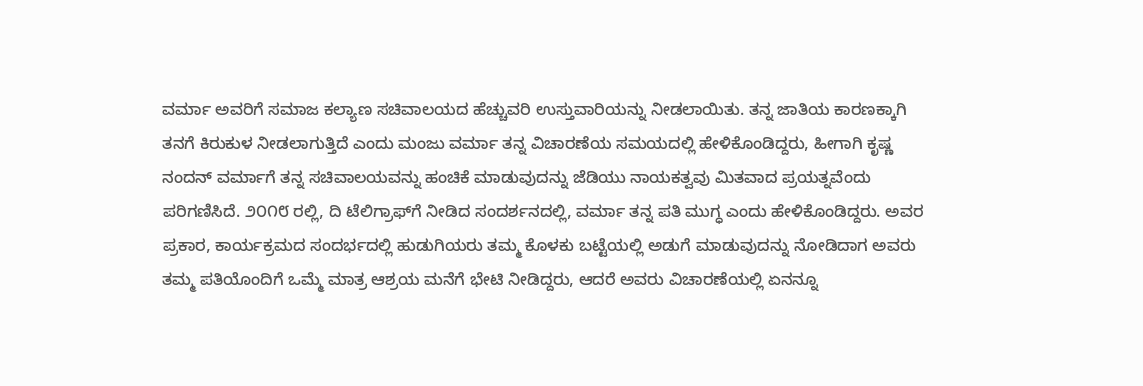ವರ್ಮಾ ಅವರಿಗೆ ಸಮಾಜ ಕಲ್ಯಾಣ ಸಚಿವಾಲಯದ ಹೆಚ್ಚುವರಿ ಉಸ್ತುವಾರಿಯನ್ನು ನೀಡಲಾಯಿತು. ತನ್ನ ಜಾತಿಯ ಕಾರಣಕ್ಕಾಗಿ ತನಗೆ ಕಿರುಕುಳ ನೀಡಲಾಗುತ್ತಿದೆ ಎಂದು ಮಂಜು ವರ್ಮಾ ತನ್ನ ವಿಚಾರಣೆಯ ಸಮಯದಲ್ಲಿ ಹೇಳಿಕೊಂಡಿದ್ದರು, ಹೀಗಾಗಿ ಕೃಷ್ಣ ನಂದನ್ ವರ್ಮಾಗೆ ತನ್ನ ಸಚಿವಾಲಯವನ್ನು ಹಂಚಿಕೆ ಮಾಡುವುದನ್ನು ಜೆಡಿಯು ನಾಯಕತ್ವವು ಮಿತವಾದ ಪ್ರಯತ್ನವೆಂದು ಪರಿಗಣಿಸಿದೆ. ೨೦೧೮ ರಲ್ಲಿ, ದಿ ಟೆಲಿಗ್ರಾಫ್‌ಗೆ ನೀಡಿದ ಸಂದರ್ಶನದಲ್ಲಿ, ವರ್ಮಾ ತನ್ನ ಪತಿ ಮುಗ್ಧ ಎಂದು ಹೇಳಿಕೊಂಡಿದ್ದರು. ಅವರ ಪ್ರಕಾರ, ಕಾರ್ಯಕ್ರಮದ ಸಂದರ್ಭದಲ್ಲಿ ಹುಡುಗಿಯರು ತಮ್ಮ ಕೊಳಕು ಬಟ್ಟೆಯಲ್ಲಿ ಅಡುಗೆ ಮಾಡುವುದನ್ನು ನೋಡಿದಾಗ ಅವರು ತಮ್ಮ ಪತಿಯೊಂದಿಗೆ ಒಮ್ಮೆ ಮಾತ್ರ ಆಶ್ರಯ ಮನೆಗೆ ಭೇಟಿ ನೀಡಿದ್ದರು, ಆದರೆ ಅವರು ವಿಚಾರಣೆಯಲ್ಲಿ ಏನನ್ನೂ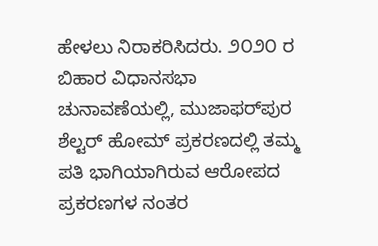ಹೇಳಲು ನಿರಾಕರಿಸಿದರು. ೨೦೨೦ ರ ಬಿಹಾರ ವಿಧಾನಸಭಾ ಚುನಾವಣೆಯಲ್ಲಿ, ಮುಜಾಫರ್‌ಪುರ ಶೆಲ್ಟರ್ ಹೋಮ್ ಪ್ರಕರಣದಲ್ಲಿ ತಮ್ಮ ಪತಿ ಭಾಗಿಯಾಗಿರುವ ಆರೋಪದ ಪ್ರಕರಣಗಳ ನಂತರ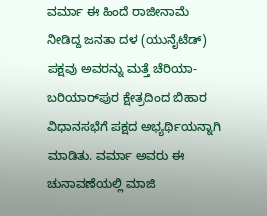ವರ್ಮಾ ಈ ಹಿಂದೆ ರಾಜೀನಾಮೆ ನೀಡಿದ್ದ ಜನತಾ ದಳ (ಯುನೈಟೆಡ್) ಪಕ್ಷವು ಅವರನ್ನು ಮತ್ತೆ ಚೆರಿಯಾ-ಬರಿಯಾರ್‌ಪುರ ಕ್ಷೇತ್ರದಿಂದ ಬಿಹಾರ ವಿಧಾನಸಭೆಗೆ ಪಕ್ಷದ ಅಭ್ಯರ್ಥಿಯನ್ನಾಗಿ ಮಾಡಿತು. ವರ್ಮಾ ಅವರು ಈ ಚುನಾವಣೆಯಲ್ಲಿ ಮಾಜಿ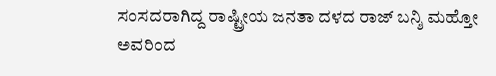ಸಂಸದರಾಗಿದ್ದ ರಾಷ್ಟ್ರೀಯ ಜನತಾ ದಳದ ರಾಜ್ ಬನ್ಶಿ ಮಹ್ತೋ ಅವರಿಂದ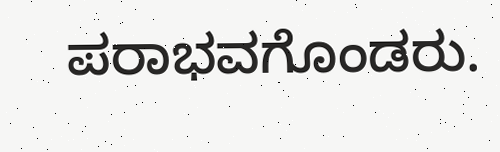ಪರಾಭವಗೊಂಡರು.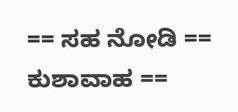== ಸಹ ನೋಡಿ == ಕುಶಾವಾಹ ==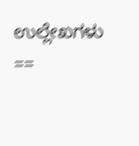ಉಲ್ಲೇಖಗಳು ==